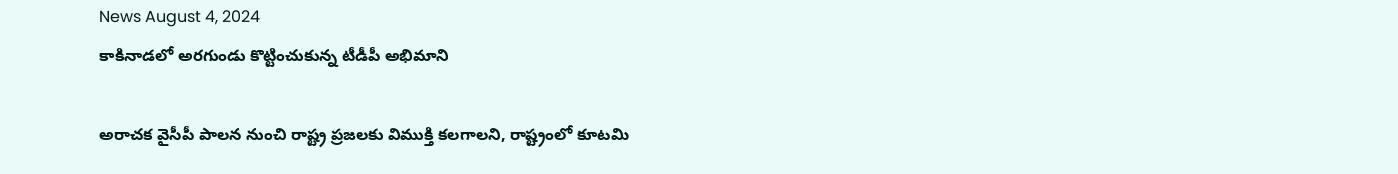News August 4, 2024
కాకినాడలో అరగుండు కొట్టించుకున్న టీడీపీ అభిమాని

అరాచక వైసీపీ పాలన నుంచి రాష్ట్ర ప్రజలకు విముక్తి కలగాలని, రాష్ట్రంలో కూటమి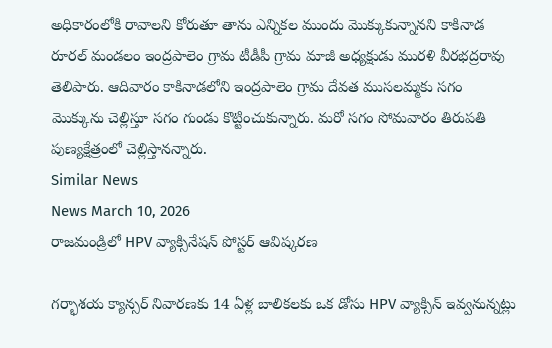అధికారంలోకి రావాలని కోరుతూ తాను ఎన్నికల ముందు మొక్కుకున్నానని కాకినాడ రూరల్ మండలం ఇంద్రపాలెం గ్రామ టీడీపీ గ్రామ మాజీ అధ్యక్షుడు మురళి వీరభద్రరావు తెలిపారు. ఆదివారం కాకినాడలోని ఇంద్రపాలెం గ్రామ దేవత ముసలమ్మకు సగం మొక్కును చెల్లిస్తూ సగం గుండు కొట్టించుకున్నారు. మరో సగం సోమవారం తిరుపతి పుణ్యక్షేత్రంలో చెల్లిస్తానన్నారు.
Similar News
News March 10, 2026
రాజమండ్రిలో HPV వ్యాక్సినేషన్ పోస్టర్ ఆవిష్కరణ

గర్భాశయ క్యాన్సర్ నివారణకు 14 ఏళ్ల బాలికలకు ఒక డోసు HPV వ్యాక్సిన్ ఇవ్వనున్నట్లు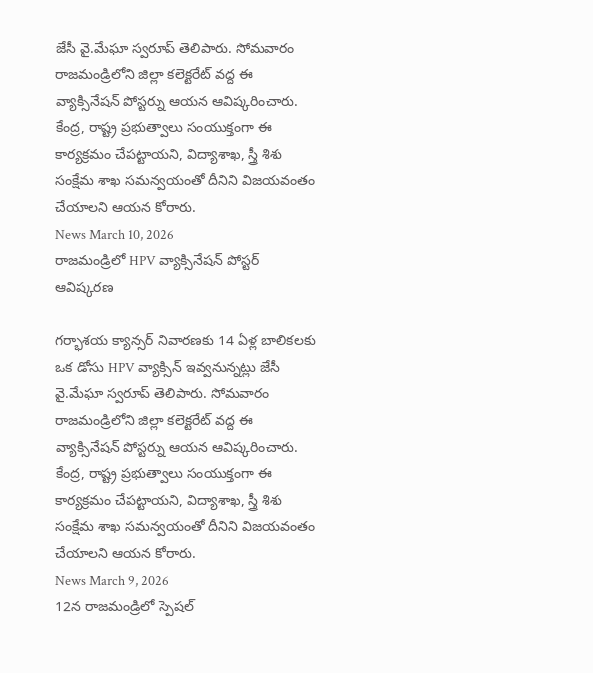జేసీ వై.మేఘా స్వరూప్ తెలిపారు. సోమవారం రాజమండ్రిలోని జిల్లా కలెక్టరేట్ వద్ద ఈ వ్యాక్సినేషన్ పోస్టర్ను ఆయన ఆవిష్కరించారు. కేంద్ర, రాష్ట్ర ప్రభుత్వాలు సంయుక్తంగా ఈ కార్యక్రమం చేపట్టాయని, విద్యాశాఖ, స్త్రీ శిశు సంక్షేమ శాఖ సమన్వయంతో దీనిని విజయవంతం చేయాలని ఆయన కోరారు.
News March 10, 2026
రాజమండ్రిలో HPV వ్యాక్సినేషన్ పోస్టర్ ఆవిష్కరణ

గర్భాశయ క్యాన్సర్ నివారణకు 14 ఏళ్ల బాలికలకు ఒక డోసు HPV వ్యాక్సిన్ ఇవ్వనున్నట్లు జేసీ వై.మేఘా స్వరూప్ తెలిపారు. సోమవారం రాజమండ్రిలోని జిల్లా కలెక్టరేట్ వద్ద ఈ వ్యాక్సినేషన్ పోస్టర్ను ఆయన ఆవిష్కరించారు. కేంద్ర, రాష్ట్ర ప్రభుత్వాలు సంయుక్తంగా ఈ కార్యక్రమం చేపట్టాయని, విద్యాశాఖ, స్త్రీ శిశు సంక్షేమ శాఖ సమన్వయంతో దీనిని విజయవంతం చేయాలని ఆయన కోరారు.
News March 9, 2026
12న రాజమండ్రిలో స్పెషల్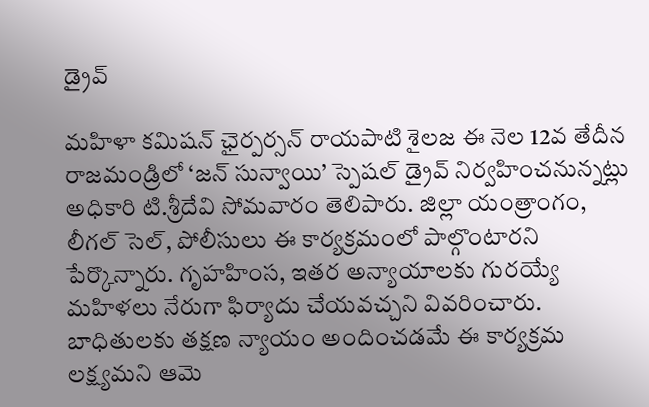డ్రైవ్

మహిళా కమిషన్ ఛైర్పర్సన్ రాయపాటి శైలజ ఈ నెల 12వ తేదీన రాజమండ్రిలో ‘జన్ సున్వాయి’ స్పెషల్ డ్రైవ్ నిర్వహించనున్నట్లు అధికారి టి.శ్రీదేవి సోమవారం తెలిపారు. జిల్లా యంత్రాంగం, లీగల్ సెల్, పోలీసులు ఈ కార్యక్రమంలో పాల్గొంటారని పేర్కొన్నారు. గృహహింస, ఇతర అన్యాయాలకు గురయ్యే మహిళలు నేరుగా ఫిర్యాదు చేయవచ్చని వివరించారు. బాధితులకు తక్షణ న్యాయం అందించడమే ఈ కార్యక్రమ లక్ష్యమని ఆమె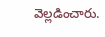వెల్లడించారు.